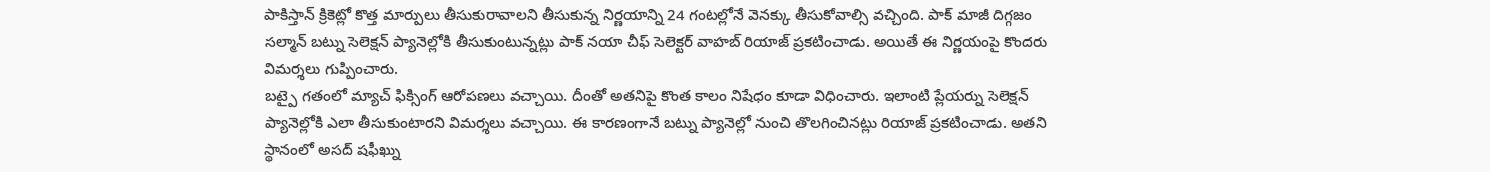పాకిస్తాన్ క్రికెట్లో కొత్త మార్పులు తీసుకురావాలని తీసుకున్న నిర్ణయాన్ని 24 గంటల్లోనే వెనక్కు తీసుకోవాల్సి వచ్చింది. పాక్ మాజీ దిగ్గజం సల్మాన్ బట్ను సెలెక్షన్ ప్యానెల్లోకి తీసుకుంటున్నట్లు పాక్ నయా చీఫ్ సెలెక్టర్ వాహబ్ రియాజ్ ప్రకటించాడు. అయితే ఈ నిర్ణయంపై కొందరు విమర్శలు గుప్పించారు.
బట్పై గతంలో మ్యాచ్ ఫిక్సింగ్ ఆరోపణలు వచ్చాయి. దీంతో అతనిపై కొంత కాలం నిషేధం కూడా విధించారు. ఇలాంటి ప్లేయర్ను సెలెక్షన్ ప్యానెల్లోకి ఎలా తీసుకుంటారని విమర్శలు వచ్చాయి. ఈ కారణంగానే బట్ను ప్యానెల్లో నుంచి తొలగించినట్లు రియాజ్ ప్రకటించాడు. అతని స్థానంలో అసద్ షఫీఖ్ను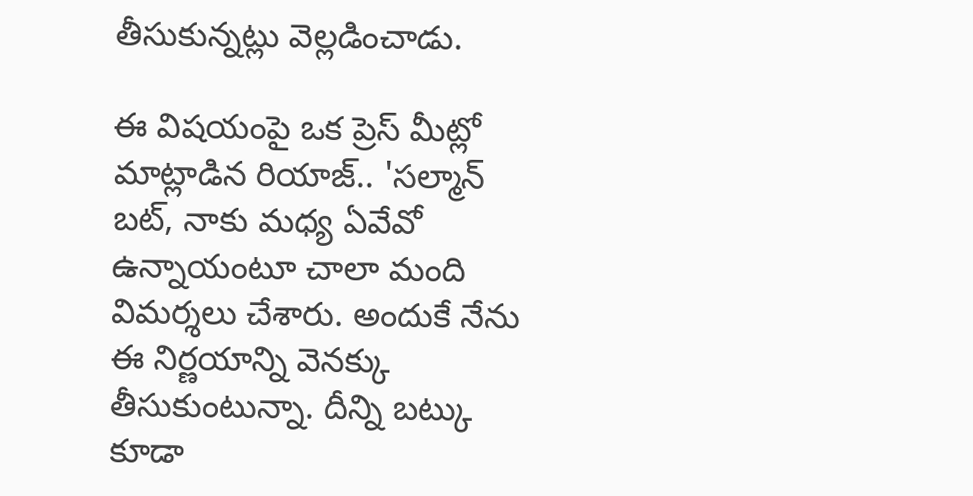తీసుకున్నట్లు వెల్లడించాడు.

ఈ విషయంపై ఒక ప్రెస్ మీట్లో మాట్లాడిన రియాజ్.. 'సల్మాన్ బట్, నాకు మధ్య ఏవేవో ఉన్నాయంటూ చాలా మంది విమర్శలు చేశారు. అందుకే నేను ఈ నిర్ణయాన్ని వెనక్కు తీసుకుంటున్నా. దీన్ని బట్కు కూడా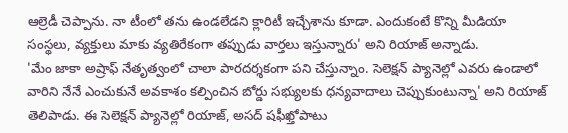ఆల్రెడీ చెప్పాను. నా టీంలో తను ఉండలేడని క్లారిటీ ఇచ్చేశాను కూడా. ఎందుకంటే కొన్ని మీడియా సంస్థలు, వ్యక్తులు మాకు వ్యతిరేకంగా తప్పుడు వార్తలు ఇస్తున్నారు' అని రియాజ్ అన్నాడు.
'మేం జాకా అష్రాఫ్ నేతృత్వంలో చాలా పారదర్శకంగా పని చేస్తున్నాం. సెలెక్షన్ ప్యానెల్లో ఎవరు ఉండాలో వారిని నేనే ఎంచుకునే అవకాశం కల్పించిన బోర్డు సభ్యులకు ధన్యవాదాలు చెప్పుకుంటున్నా' అని రియాజ్ తెలిపాడు. ఈ సెలెక్షన్ ప్యానెల్లో రియాజ్, అసద్ షఫీఖ్తోపాటు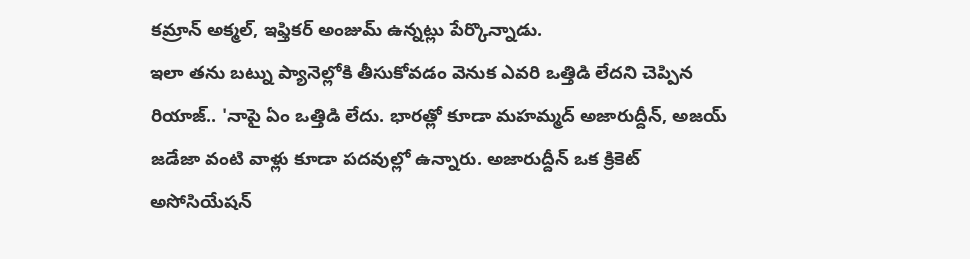కమ్రాన్ అక్మల్, ఇఫ్తికర్ అంజుమ్ ఉన్నట్లు పేర్కొన్నాడు.
ఇలా తను బట్ను ప్యానెల్లోకి తీసుకోవడం వెనుక ఎవరి ఒత్తిడి లేదని చెప్పిన రియాజ్.. 'నాపై ఏం ఒత్తిడి లేదు. భారత్లో కూడా మహమ్మద్ అజారుద్దీన్, అజయ్ జడేజా వంటి వాళ్లు కూడా పదవుల్లో ఉన్నారు. అజారుద్దీన్ ఒక క్రికెట్ అసోసియేషన్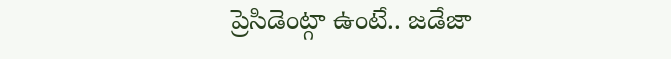ప్రెసిడెంట్గా ఉంటే.. జడేజా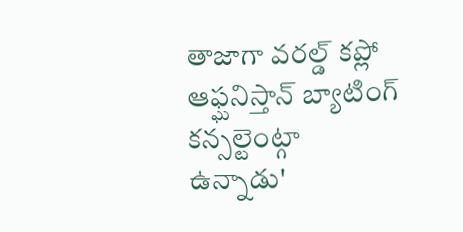తాజాగా వరల్డ్ కప్లో ఆఫ్ఘనిస్తాన్ బ్యాటింగ్ కన్సల్టెంట్గా ఉన్నాడు'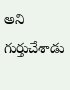అని గుర్తుచేశాడు